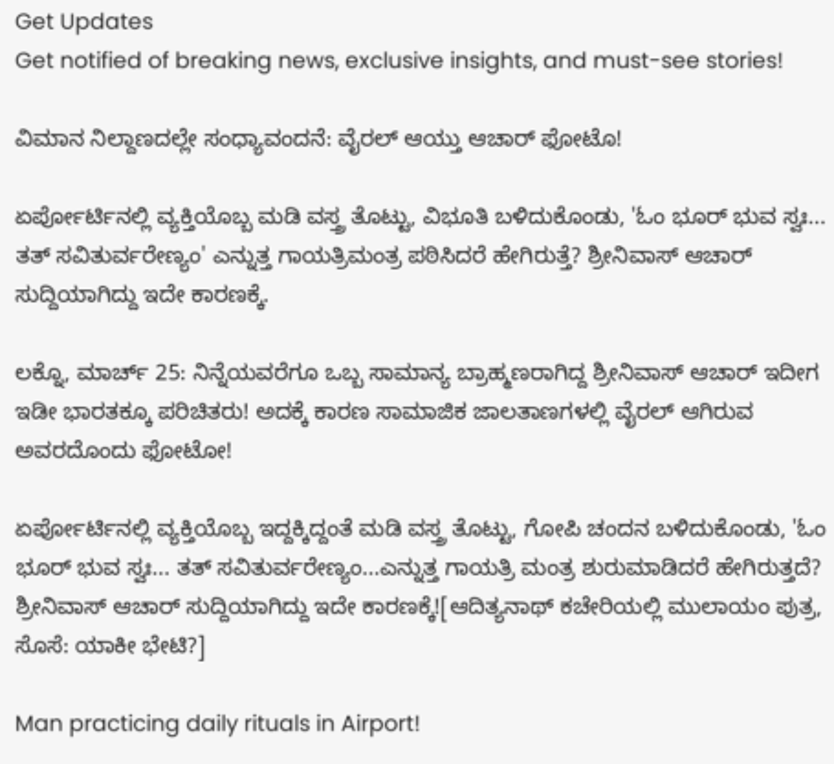Get Updates
Get notified of breaking news, exclusive insights, and must-see stories!

ವಿಮಾನ ನಿಲ್ದಾಣದಲ್ಲೇ ಸಂಧ್ಯಾವಂದನೆ: ವೈರಲ್ ಆಯ್ತು ಆಚಾರ್ ಫೋಟೊ!

ಏರ್ಪೋರ್ಟಿನಲ್ಲಿ ವ್ಯಕ್ತಿಯೊಬ್ಬ ಮಡಿ ವಸ್ತ್ರ ತೊಟ್ಟು, ವಿಭೂತಿ ಬಳಿದುಕೊಂಡು, 'ಓಂ ಭೂರ್ ಭುವ ಸ್ವಃ... ತತ್ ಸವಿತುರ್ವರೇಣ್ಯಂ' ಎನ್ನುತ್ತ ಗಾಯತ್ರಿಮಂತ್ರ ಪಠಿಸಿದರೆ ಹೇಗಿರುತ್ತೆ? ಶ್ರೀನಿವಾಸ್ ಆಚಾರ್ ಸುದ್ದಿಯಾಗಿದ್ದು ಇದೇ ಕಾರಣಕ್ಕೆ.

ಲಕ್ನೊ, ಮಾರ್ಚ್ 25: ನಿನ್ನೆಯವರೆಗೂ ಒಬ್ಬ ಸಾಮಾನ್ಯ ಬ್ರಾಹ್ಮಣರಾಗಿದ್ದ ಶ್ರೀನಿವಾಸ್ ಆಚಾರ್ ಇದೀಗ ಇಡೀ ಭಾರತಕ್ಕೂ ಪರಿಚಿತರು! ಅದಕ್ಕೆ ಕಾರಣ ಸಾಮಾಜಿಕ ಜಾಲತಾಣಗಳಲ್ಲಿ ವೈರಲ್ ಆಗಿರುವ ಅವರದೊಂದು ಫೋಟೋ!

ಏರ್ಪೋರ್ಟಿನಲ್ಲಿ ವ್ಯಕ್ತಿಯೊಬ್ಬ ಇದ್ದಕ್ಕಿದ್ದಂತೆ ಮಡಿ ವಸ್ತ್ರ ತೊಟ್ಟು, ಗೋಪಿ ಚಂದನ ಬಳಿದುಕೊಂಡು, 'ಓಂ ಭೂರ್ ಭುವ ಸ್ವಃ... ತತ್ ಸವಿತುರ್ವರೇಣ್ಯಂ...ಎನ್ನುತ್ತ ಗಾಯತ್ರಿ ಮಂತ್ರ ಶುರುಮಾಡಿದರೆ ಹೇಗಿರುತ್ತದೆ? ಶ್ರೀನಿವಾಸ್ ಆಚಾರ್ ಸುದ್ದಿಯಾಗಿದ್ದು ಇದೇ ಕಾರಣಕ್ಕೆ![ಆದಿತ್ಯನಾಥ್ ಕಚೇರಿಯಲ್ಲಿ ಮುಲಾಯಂ ಪುತ್ರ, ಸೊಸೆ: ಯಾಕೀ ಭೇಟಿ?]

Man practicing daily rituals in Airport!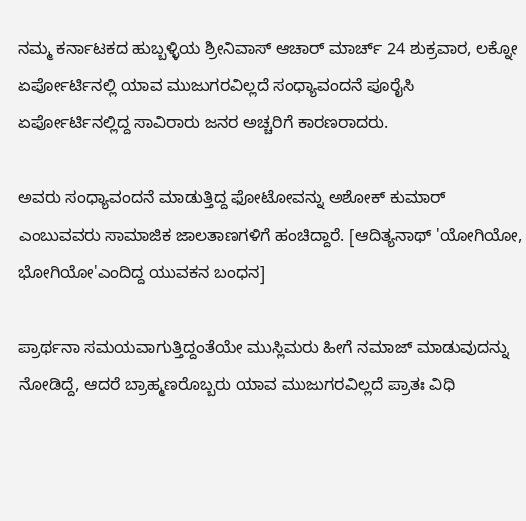ನಮ್ಮ ಕರ್ನಾಟಕದ ಹುಬ್ಬಳ್ಳಿಯ ಶ್ರೀನಿವಾಸ್ ಆಚಾರ್ ಮಾರ್ಚ್ 24 ಶುಕ್ರವಾರ, ಲಕ್ನೋ ಏರ್ಪೋರ್ಟಿನಲ್ಲಿ ಯಾವ ಮುಜುಗರವಿಲ್ಲದೆ ಸಂಧ್ಯಾವಂದನೆ ಪೂರೈಸಿ ಏರ್ಪೋರ್ಟಿನಲ್ಲಿದ್ದ ಸಾವಿರಾರು ಜನರ ಅಚ್ಚರಿಗೆ ಕಾರಣರಾದರು.

ಅವರು ಸಂಧ್ಯಾವಂದನೆ ಮಾಡುತ್ತಿದ್ದ ಫೋಟೋವನ್ನು ಅಶೋಕ್ ಕುಮಾರ್ ಎಂಬುವವರು ಸಾಮಾಜಿಕ ಜಾಲತಾಣಗಳಿಗೆ ಹಂಚಿದ್ದಾರೆ. [ಆದಿತ್ಯನಾಥ್ 'ಯೋಗಿಯೋ, ಭೋಗಿಯೋ'ಎಂದಿದ್ದ ಯುವಕನ ಬಂಧನ]

ಪ್ರಾರ್ಥನಾ ಸಮಯವಾಗುತ್ತಿದ್ದಂತೆಯೇ ಮುಸ್ಲಿಮರು ಹೀಗೆ ನಮಾಜ್ ಮಾಡುವುದನ್ನು ನೋಡಿದ್ದೆ, ಆದರೆ ಬ್ರಾಹ್ಮಣರೊಬ್ಬರು ಯಾವ ಮುಜುಗರವಿಲ್ಲದೆ ಪ್ರಾತಃ ವಿಧಿ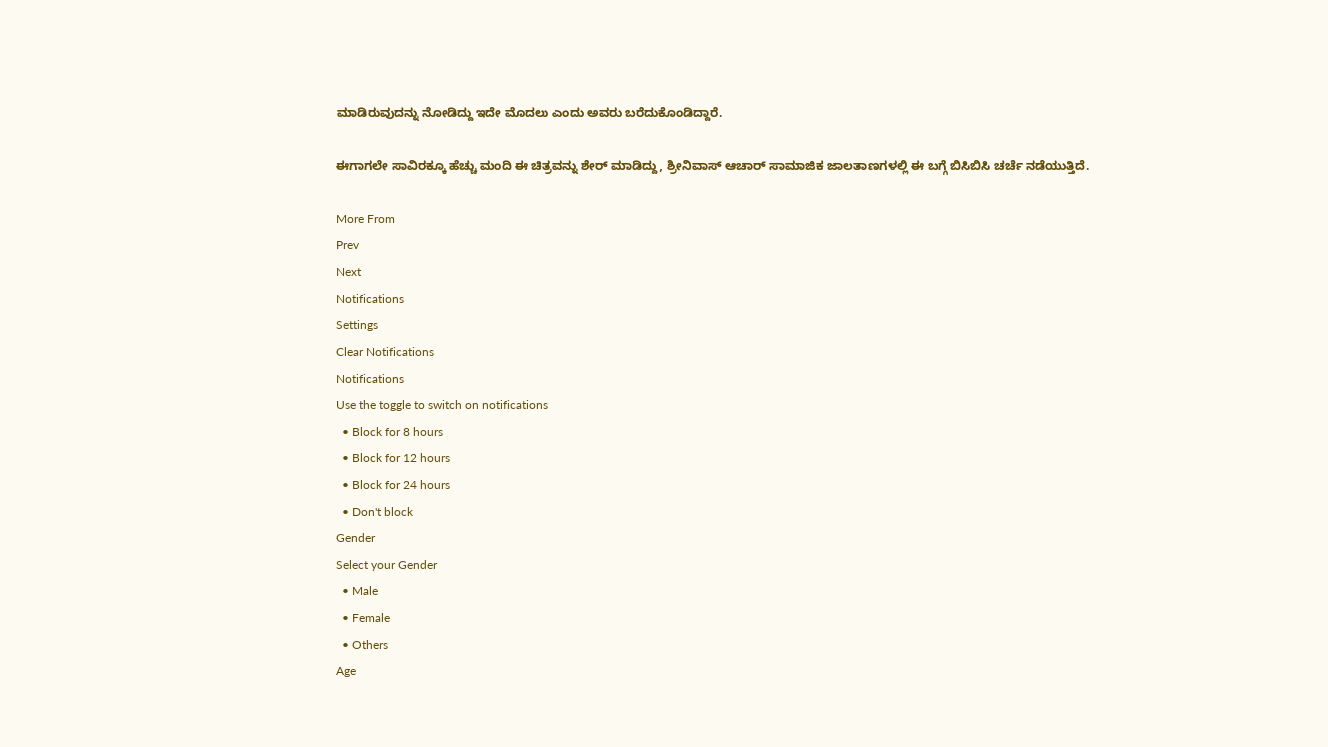ಮಾಡಿರುವುದನ್ನು ನೋಡಿದ್ದು ಇದೇ ಮೊದಲು ಎಂದು ಅವರು ಬರೆದುಕೊಂಡಿದ್ದಾರೆ.

ಈಗಾಗಲೇ ಸಾವಿರಕ್ಕೂ ಹೆಚ್ಚು ಮಂದಿ ಈ ಚಿತ್ರವನ್ನು ಶೇರ್ ಮಾಡಿದ್ದು, ಶ್ರೀನಿವಾಸ್ ಆಚಾರ್ ಸಾಮಾಜಿಕ ಜಾಲತಾಣಗಳಲ್ಲಿ ಈ ಬಗ್ಗೆ ಬಿಸಿಬಿಸಿ ಚರ್ಚೆ ನಡೆಯುತ್ತಿದೆ.

More From
Prev
Next
Notifications
Settings
Clear Notifications
Notifications
Use the toggle to switch on notifications
  • Block for 8 hours
  • Block for 12 hours
  • Block for 24 hours
  • Don't block
Gender
Select your Gender
  • Male
  • Female
  • Others
Age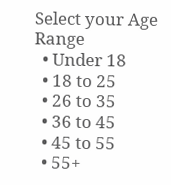Select your Age Range
  • Under 18
  • 18 to 25
  • 26 to 35
  • 36 to 45
  • 45 to 55
  • 55+